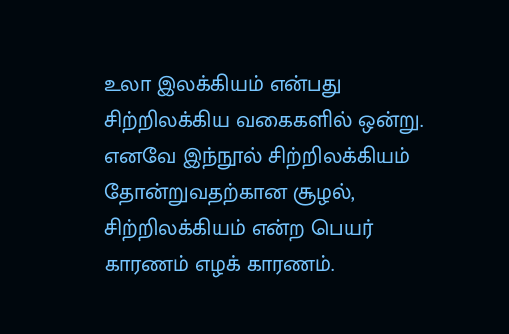உலா இலக்கியம் என்பது சிற்றிலக்கிய வகைகளில் ஒன்று. எனவே இந்நூல் சிற்றிலக்கியம் தோன்றுவதற்கான சூழல், சிற்றிலக்கியம் என்ற பெயர் காரணம் எழக் காரணம்.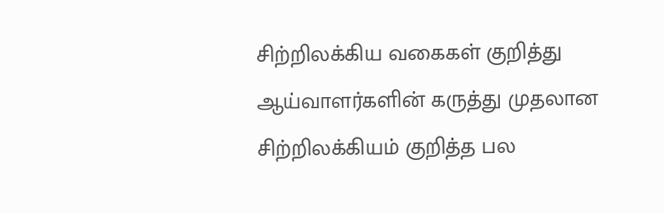சிற்றிலக்கிய வகைகள் குறித்து ஆய்வாளர்களின் கருத்து முதலான சிற்றிலக்கியம் குறித்த பல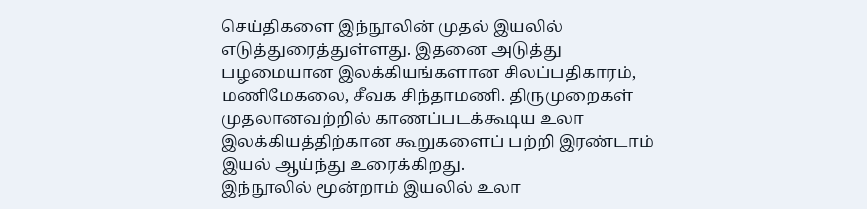செய்திகளை இந்நூலின் முதல் இயலில் எடுத்துரைத்துள்ளது. இதனை அடுத்து பழமையான இலக்கியங்களான சிலப்பதிகாரம், மணிமேகலை, சீவக சிந்தாமணி. திருமுறைகள் முதலானவற்றில் காணப்படக்கூடிய உலா இலக்கியத்திற்கான கூறுகளைப் பற்றி இரண்டாம் இயல் ஆய்ந்து உரைக்கிறது.
இந்நூலில் மூன்றாம் இயலில் உலா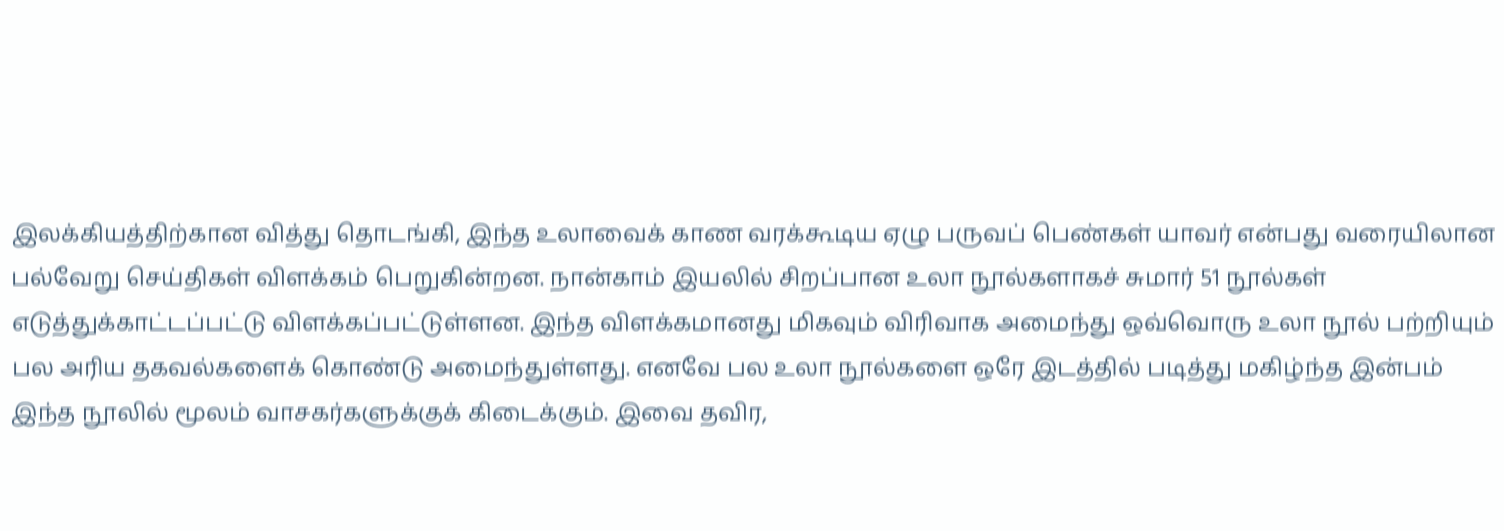இலக்கியத்திற்கான வித்து தொடங்கி, இந்த உலாவைக் காண வரக்கூடிய ஏழு பருவப் பெண்கள் யாவர் என்பது வரையிலான பல்வேறு செய்திகள் விளக்கம் பெறுகின்றன. நான்காம் இயலில் சிறப்பான உலா நூல்களாகச் சுமார் 51 நூல்கள் எடுத்துக்காட்டப்பட்டு விளக்கப்பட்டுள்ளன. இந்த விளக்கமானது மிகவும் விரிவாக அமைந்து ஒவ்வொரு உலா நூல் பற்றியும் பல அரிய தகவல்களைக் கொண்டு அமைந்துள்ளது. எனவே பல உலா நூல்களை ஒரே இடத்தில் படித்து மகிழ்ந்த இன்பம் இந்த நூலில் மூலம் வாசகர்களுக்குக் கிடைக்கும். இவை தவிர,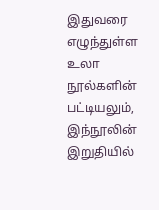இதுவரை எழுந்துள்ள உலா நூல்களின் பட்டியலும், இந்நூலின் இறுதியில்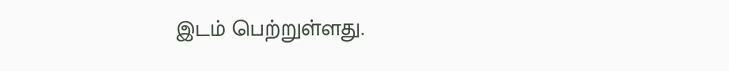இடம் பெற்றுள்ளது.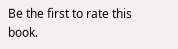Be the first to rate this book.